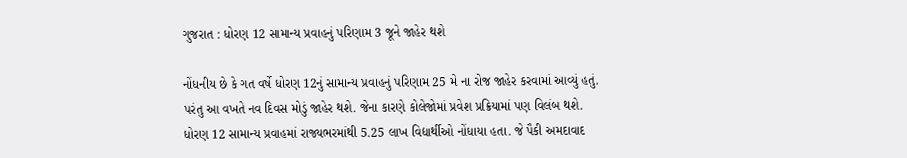ગુજરાત : ધોરણ 12 સામાન્ય પ્રવાહનું પરિણામ 3 જૂને જાહેર થશે

નોંધનીય છે કે ગત વર્ષે ધોરણ 12નું સામાન્ય પ્રવાહનું પરિણામ 25 મે ના રોજ જાહેર કરવામાં આવ્યું હતું. પરંતુ આ વખતે નવ દિવસ મોડું જાહેર થશે. જેના કારણે કોલેજોમાં પ્રવેશ પ્રક્રિયામાં પણ વિલંબ થશે. ધોરણ 12 સામાન્ય પ્રવાહમાં રાજ્યભરમાંથી 5.25 લાખ વિદ્યાર્થીઓ નોંધાયા હતા. જે પૈકી અમદાવાદ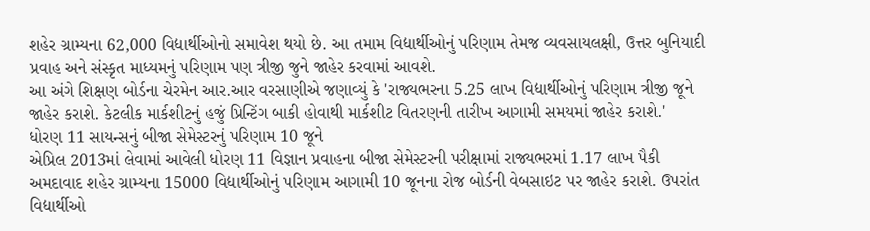શહેર ગ્રામ્યના 62,000 વિદ્યાર્થીઓનો સમાવેશ થયો છે. આ તમામ વિદ્યાર્થીઓનું પરિણામ તેમજ વ્યવસાયલક્ષી, ઉત્તર બુનિયાદી પ્રવાહ અને સંસ્કૃત માધ્યમનું પરિણામ પણ ત્રીજી જુને જાહેર કરવામાં આવશે.
આ અંગે શિક્ષણ બોર્ડના ચેરમેન આર.આર વરસાણીએ જણાવ્યું કે 'રાજ્યભરના 5.25 લાખ વિદ્યાર્થીઓનું પરિણામ ત્રીજી જૂને જાહેર કરાશે. કેટલીક માર્કશીટનું હજું પ્રિન્ટિંગ બાકી હોવાથી માર્કશીટ વિતરણની તારીખ આગામી સમયમાં જાહેર કરાશે.'
ધોરણ 11 સાયન્સનું બીજા સેમેસ્ટરનું પરિણામ 10 જૂને
એપ્રિલ 2013માં લેવામાં આવેલી ધોરણ 11 વિજ્ઞાન પ્રવાહના બીજા સેમેસ્ટરની પરીક્ષામાં રાજ્યભરમાં 1.17 લાખ પૈકી અમદાવાદ શહેર ગ્રામ્યના 15000 વિદ્યાર્થીઓનું પરિણામ આગામી 10 જૂનના રોજ બોર્ડની વેબસાઇટ પર જાહેર કરાશે. ઉપરાંત વિદ્યાર્થીઓ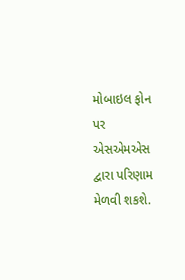મોબાઇલ ફોન પર એસએમએસ દ્વારા પરિણામ મેળવી શકશે.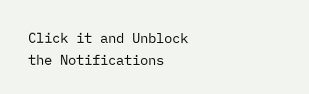Click it and Unblock the Notifications